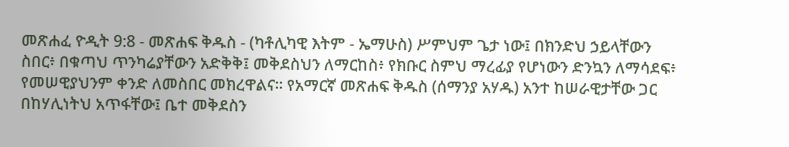መጽሐፈ ዮዲት 9:8 - መጽሐፍ ቅዱስ - (ካቶሊካዊ እትም - ኤማሁስ) ሥምህም ጌታ ነው፤ በክንድህ ኃይላቸውን ስበር፥ በቁጣህ ጥንካሬያቸውን አድቅቅ፤ መቅደስህን ለማርከስ፥ የክቡር ስምህ ማረፊያ የሆነውን ድንኳን ለማሳደፍ፥ የመሠዊያህንም ቀንድ ለመስበር መክረዋልና። የአማርኛ መጽሐፍ ቅዱስ (ሰማንያ አሃዱ) አንተ ከሠራዊታቸው ጋር በከሃሊነትህ አጥፋቸው፤ ቤተ መቅደስን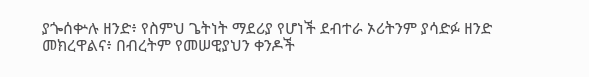ያጐሰቍሉ ዘንድ፥ የስምህ ጌትነት ማደሪያ የሆነች ደብተራ ኦሪትንም ያሳድፉ ዘንድ መክረዋልና፥ በብረትም የመሠዊያህን ቀንዶች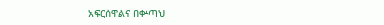አፍርሰዋልና በቍጣህ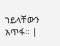ኀይላቸውን አጥፋ። |